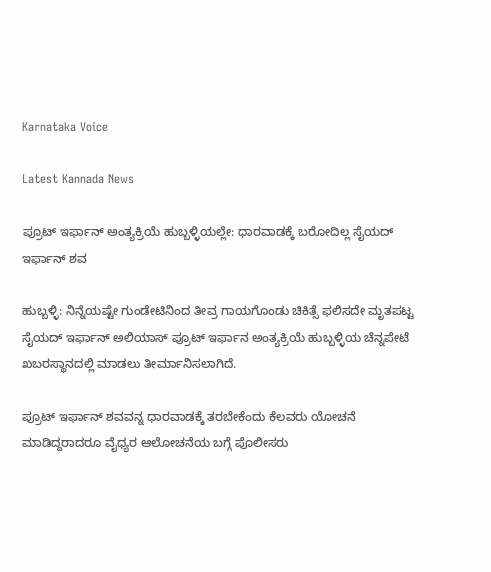Karnataka Voice

Latest Kannada News

ಪ್ರೂಟ್ ಇರ್ಫಾನ್ ಅಂತ್ಯಕ್ರಿಯೆ ಹುಬ್ಬಳ್ಳಿಯಲ್ಲೇ: ಧಾರವಾಡಕ್ಕೆ ಬರೋದಿಲ್ಲ ಸೈಯದ್ ಇರ್ಫಾನ್ ಶವ

ಹುಬ್ಬಳ್ಳಿ: ನಿನ್ನೆಯಷ್ಟೇ ಗುಂಡೇಟಿನಿಂದ ತೀವ್ರ ಗಾಯಗೊಂಡು ಚಿಕಿತ್ಸೆ ಫಲಿಸದೇ ಮೃತಪಟ್ಟ ಸೈಯದ್ ಇರ್ಫಾನ್ ಅಲಿಯಾಸ್ ಪ್ರೂಟ್ ಇರ್ಫಾನ ಅಂತ್ಯಕ್ರಿಯೆ ಹುಬ್ಬಳ್ಳಿಯ ಚೆನ್ನಪೇಟೆ ಖಬರಸ್ಥಾನದಲ್ಲಿ ಮಾಡಲು ತೀರ್ಮಾನಿಸಲಾಗಿದೆ.

ಪ್ರೂಟ್ ಇರ್ಫಾನ್ ಶವವನ್ನ ಧಾರವಾಡಕ್ಕೆ ತರಬೇಕೆಂದು ಕೆಲವರು ಯೋಚನೆ ಮಾಡಿದ್ದರಾದರೂ ವೈಧ್ಯರ ಆಲೋಚನೆಯ ಬಗ್ಗೆ ಪೊಲೀಸರು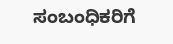ಸಂಬಂಧಿಕರಿಗೆ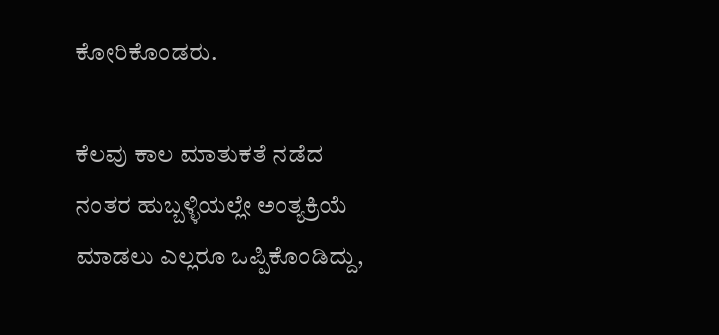ಕೋರಿಕೊಂಡರು.

ಕೆಲವು ಕಾಲ ಮಾತುಕತೆ ನಡೆದ ನಂತರ ಹುಬ್ಬಳ್ಳಿಯಲ್ಲೇ ಅಂತ್ಯಕ್ರಿಯೆ ಮಾಡಲು ಎಲ್ಲರೂ ಒಪ್ಪಿಕೊಂಡಿದ್ದು,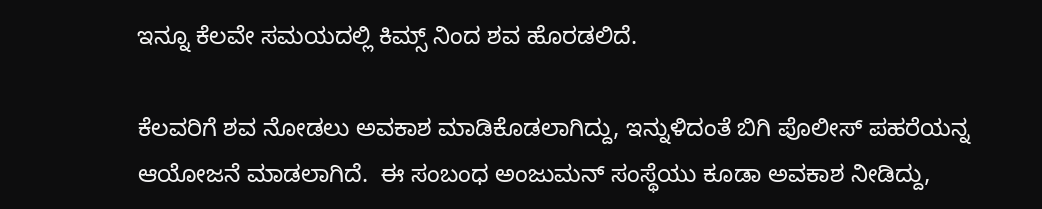ಇನ್ನೂ ಕೆಲವೇ ಸಮಯದಲ್ಲಿ ಕಿಮ್ಸ್ ನಿಂದ ಶವ ಹೊರಡಲಿದೆ.

ಕೆಲವರಿಗೆ ಶವ ನೋಡಲು ಅವಕಾಶ ಮಾಡಿಕೊಡಲಾಗಿದ್ದು, ಇನ್ನುಳಿದಂತೆ ಬಿಗಿ ಪೊಲೀಸ್ ಪಹರೆಯನ್ನ ಆಯೋಜನೆ ಮಾಡಲಾಗಿದೆ.  ಈ ಸಂಬಂಧ ಅಂಜುಮನ್ ಸಂಸ್ಥೆಯು ಕೂಡಾ ಅವಕಾಶ ನೀಡಿದ್ದು,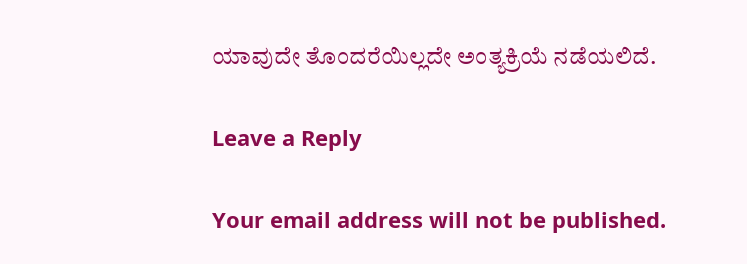ಯಾವುದೇ ತೊಂದರೆಯಿಲ್ಲದೇ ಅಂತ್ಯಕ್ರಿಯೆ ನಡೆಯಲಿದೆ.

Leave a Reply

Your email address will not be published.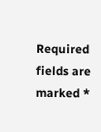Required fields are marked *